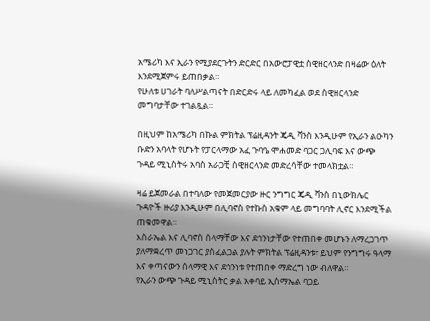አሜሪካ እና ኢራን የሚያደርጉትን ድርድር በአውሮፓዊቷ ስዊዘርላንድ በዛሬው ዕለት እንደሚጀምሩ ይጠበቃል።
የሁለቱ ሀገራት ባለሥልጣናት በድርድሩ ላይ ለመካፈል ወደ ስዊዘርላንድ መግባታቸው ተገልጿል።

በዚህም ከአሜሪካ በኩል ምክትል ፕሬዚዳንት ጄዲ ቫንስ እንዲሁም የኢራን ልዑካን ቡድን አባላት የሆኑት የፓርላማው አፈ ጉባዔ ሞሐመድ ባጋር ጋሊባፍ እና ውጭ ጉዳይ ሚኒስትሩ አባስ አራጋቺ ስዊዘርላንድ መድረሳቸው ተመላክቷል።

ዛሬ ይጀመራል በተባለው የመጀመርያው ዙር ንግግር ጄዲ ቫንስ በኒውክሌር ጉዳዮች ዙሪያ እንዲሁም በሊባኖስ የተኩስ አቁም ላይ መግባባት ሊኖር እንደሚችል ጠቁመዋል።
እስራኤል እና ሊባኖስ ሰላማቸው እና ደኅንነታቸው የተጠበቀ መሆኑን ለማረጋገጥ ያለማቋረጥ መነጋገር ያስፈልጋል ያሉት ምክትል ፕሬዚዳንቱ፣ ይህም የንግግሩ ዓላማ እና ቀጣናውን ሰላማዊ እና ደኅንነቱ የተጠበቀ ማድረግ ነው ብለዋል።
የኢራን ውጭ ጉዳይ ሚኒስትር ቃል አቀባይ ኢስማኤል ባጋይ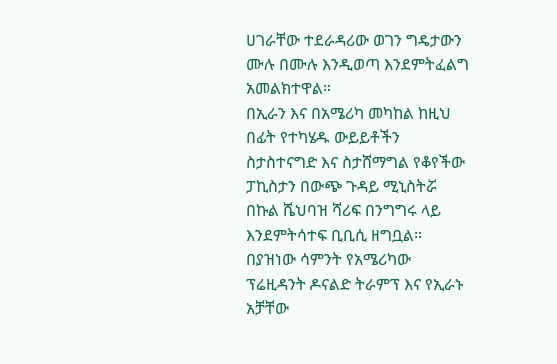ሀገራቸው ተደራዳሪው ወገን ግዴታውን ሙሉ በሙሉ እንዲወጣ እንደምትፈልግ አመልክተዋል።
በኢራን እና በአሜሪካ መካከል ከዚህ በፊት የተካሄዱ ውይይቶችን ስታስተናግድ እና ስታሸማግል የቆየችው ፓኪስታን በውጭ ጉዳይ ሚኒስትሯ በኩል ሼህባዝ ሻሪፍ በንግግሩ ላይ እንደምትሳተፍ ቢቢሲ ዘግቧል።
በያዝነው ሳምንት የአሜሪካው ፕሬዚዳንት ዶናልድ ትራምፕ እና የኢራኑ አቻቸው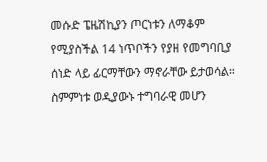መሱድ ፔዜሽኪያን ጦርነቱን ለማቆም የሚያስችል 14 ነጥቦችን የያዘ የመግባቢያ ሰነድ ላይ ፊርማቸውን ማኖራቸው ይታወሳል።
ስምምነቱ ወዲያውኑ ተግባራዊ መሆን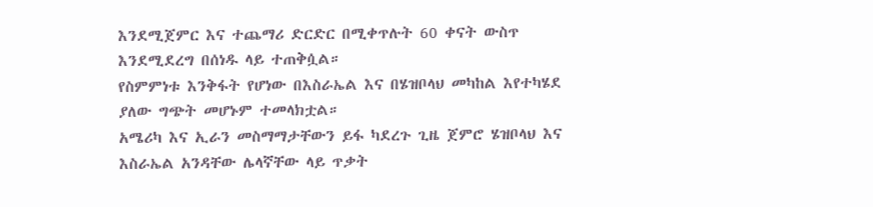እንደሚጀምር እና ተጨማሪ ድርድር በሚቀጥሉት 60 ቀናት ውስጥ እንደሚደረግ በሰነዱ ላይ ተጠቅሷል።
የስምምነቱ እንቅፋት የሆነው በእስራኤል እና በሄዝቦላህ መካከል እየተካሄደ ያለው ግጭት መሆኑም ተመላክቷል።
አሜሪካ እና ኢራን መስማማታቸውን ይፋ ካደረጉ ጊዜ ጀምሮ ሄዝቦላህ እና እስራኤል አንዳቸው ሌላኛቸው ላይ ጥቃት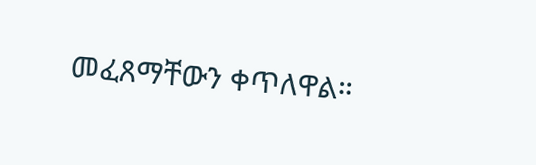መፈጸማቸውን ቀጥለዋል።